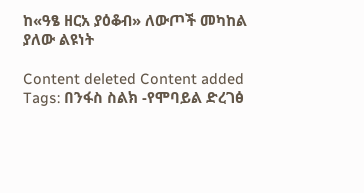ከ«ዓፄ ዘርአ ያዕቆብ» ለውጦች መካከል ያለው ልዩነት

Content deleted Content added
Tags: በንፋስ ስልክ -የሞባይል ድረገፅ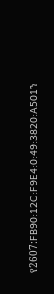የ2607:FB90:12C:F9E4:0:49:3820:A501ን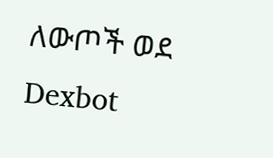ለውጦች ወደ Dexbot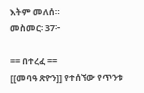እትም መለሰ።
መስመር፡ 37፦

== በተረፈ ==
[[መባዓ ጽዮን]] የተሰኘው የጥንቱ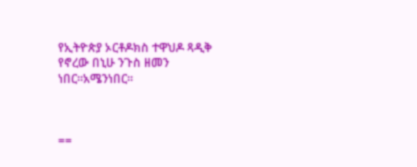የኢትዮጵያ ኦርቶዶክስ ተዋህዶ ጻዲቅ የኖረው በኒሁ ንጉስ ዘመን ነበር።አሜንነበር።



==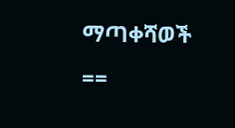ማጣቀሻወች ==